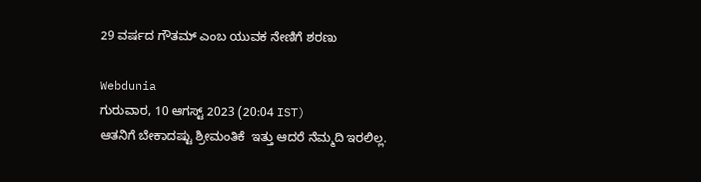29 ವರ್ಷದ ಗೌತಮ್ ಎಂಬ ಯುವಕ ನೇಣಿಗೆ ಶರಣು

Webdunia
ಗುರುವಾರ, 10 ಆಗಸ್ಟ್ 2023 (20:04 IST)
ಆತನಿಗೆ ಬೇಕಾದಷ್ಟು ಶ್ರೀಮಂತಿಕೆ  ಇತ್ತು ಆದರೆ ನೆಮ್ಮದಿ ಇರಲಿಲ್ಲ.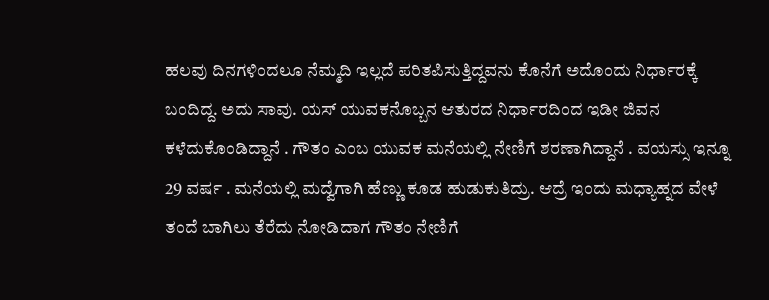ಹಲವು ದಿನಗಳಿಂದಲೂ ನೆಮ್ಮದಿ ಇಲ್ಲದೆ ಪರಿತಪಿಸುತ್ತಿದ್ದವನು ಕೊನೆಗೆ ಅದೊಂದು ನಿರ್ಧಾರಕ್ಕೆ ಬಂದಿದ್ದ. ಅದು ಸಾವು. ಯಸ್ ಯುವಕನೊಬ್ಬನ ಆತುರದ ನಿರ್ಧಾರದಿಂದ ಇಡೀ ಜಿವನ‌ ಕಳೆದುಕೊಂಡಿದ್ದಾನೆ . ಗೌತಂ ಎಂಬ ಯುವಕ ಮನೆಯಲ್ಲಿ ನೇಣಿಗೆ ಶರಣಾಗಿದ್ದಾನೆ ‌. ವಯಸ್ಸು ಇನ್ನೂ 29 ವರ್ಷ . ಮನೆಯಲ್ಲಿ ಮದ್ವೆಗಾಗಿ ಹೆಣ್ಣು ಕೂಡ ಹುಡುಕುತಿದ್ರು. ಆದ್ರೆ ಇಂದು ಮಧ್ಯಾಹ್ನದ ವೇಳೆ ತಂದೆ ಬಾಗಿಲು ತೆರೆದು ನೋಡಿದಾಗ ಗೌತಂ ನೇಣಿಗೆ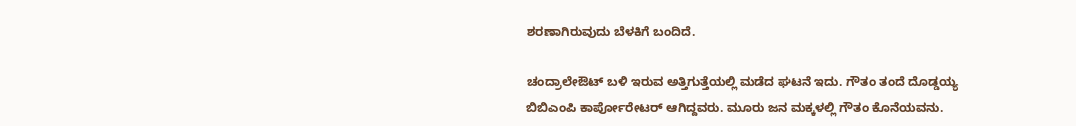ಶರಣಾಗಿರುವುದು ಬೆಳಕಿಗೆ ಬಂದಿದೆ.

ಚಂದ್ರಾಲೇಔಟ್ ಬಳಿ ಇರುವ ಅತ್ತಿಗುತ್ತೆಯಲ್ಲಿ ಮಡೆದ ಘಟನೆ ಇದು. ಗೌತಂ ತಂದೆ ದೊಡ್ಡಯ್ಯ  ಬಿಬಿಎಂಪಿ ಕಾರ್ಪೋರೇಟರ್ ಆಗಿದ್ದವರು. ಮೂರು ಜನ ಮಕ್ಕಳಲ್ಲಿ ಗೌತಂ ಕೊನೆಯವನು.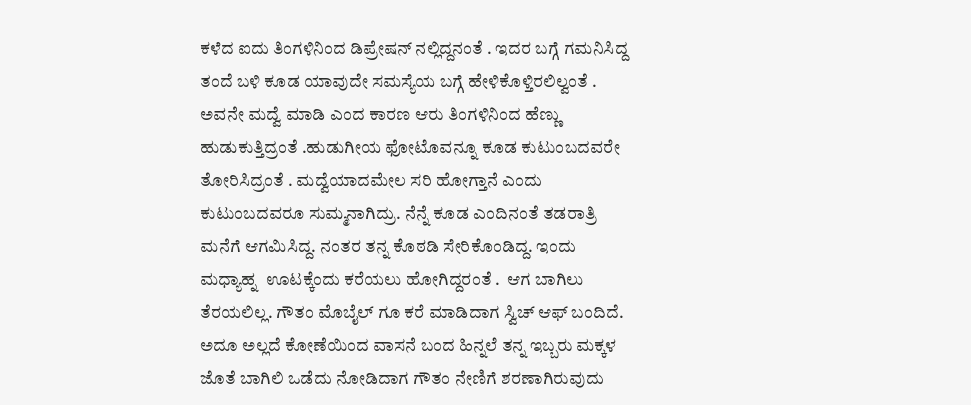ಕಳೆದ ಐದು ತಿಂಗಳಿನಿಂದ ಡಿಪ್ರೇಷನ್ ನಲ್ಲಿದ್ದನಂತೆ . ಇದರ ಬಗ್ಗೆ ಗಮನಿಸಿದ್ದ ತಂದೆ ಬಳಿ ಕೂಡ ಯಾವುದೇ ಸಮಸ್ಯೆಯ ಬಗ್ಗೆ ಹೇಳಿಕೊಳ್ತಿರಲಿಲ್ವಂತೆ . ಅವನೇ ಮದ್ವೆ ಮಾಡಿ ಎಂದ ಕಾರಣ ಆರು ತಿಂಗಳಿನಿಂದ ಹೆಣ್ಣು ಹುಡುಕುತ್ತಿದ್ರಂತೆ .ಹುಡುಗೀಯ ಫೋಟೊವನ್ನೂ ಕೂಡ ಕುಟುಂಬದವರೇ ತೋರಿಸಿದ್ರಂತೆ . ಮದ್ವೆಯಾದಮೇಲ ಸರಿ ಹೋಗ್ತಾನೆ ಎಂದು ಕುಟುಂಬದವರೂ ಸುಮ್ಮನಾಗಿದ್ರು. ನೆನ್ನೆ ಕೂಡ ಎಂದಿನಂತೆ ತಡರಾತ್ರಿ ಮನೆಗೆ ಆಗಮಿಸಿದ್ದ. ನಂತರ ತನ್ನ ಕೊಠಡಿ ಸೇರಿಕೊಂಡಿದ್ದ. ಇಂದು ಮಧ್ಯಾಹ್ನ  ಊಟಕ್ಕೆಂದು ಕರೆಯಲು ಹೋಗಿದ್ದರಂತೆ .  ಆಗ ಬಾಗಿಲು ತೆರಯಲಿಲ್ಲ. ಗೌತಂ ಮೊಬೈಲ್ ಗೂ ಕರೆ ಮಾಡಿದಾಗ ಸ್ವಿಚ್ ಆಫ್ ಬಂದಿದೆ. ಅದೂ ಅಲ್ಲದೆ ಕೋಣೆಯಿಂದ ವಾಸನೆ ಬಂದ ಹಿನ್ನಲೆ ತನ್ನ ಇಬ್ಬರು ಮಕ್ಕಳ ಜೊತೆ ಬಾಗಿಲಿ ಒಡೆದು ನೋಡಿದಾಗ ಗೌತಂ ನೇಣಿಗೆ ಶರಣಾಗಿರುವುದು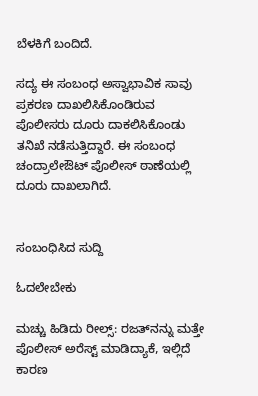ಬೆಳಕಿಗೆ ಬಂದಿದೆ.

ಸದ್ಯ ಈ ಸಂಬಂಧ ಅಸ್ವಾಭಾವಿಕ ಸಾವು ಪ್ರಕರಣ ದಾಖಲಿಸಿಕೊಂಡಿರುವ ಪೊಲೀಸರು ದೂರು ದಾಕಲಿಸಿಕೊಂಡು ತನಿಖೆ ನಡೆಸುತ್ತಿದ್ದಾರೆ. ಈ ಸಂಬಂಧ ಚಂದ್ರಾಲೇಔಟ್ ಪೊಲೀಸ್ ಠಾಣೆಯಲ್ಲಿ ದೂರು ದಾಖಲಾಗಿದೆ.


ಸಂಬಂಧಿಸಿದ ಸುದ್ದಿ

ಓದಲೇಬೇಕು

ಮಚ್ಚು ಹಿಡಿದು ರೀಲ್ಸ್‌: ರಜತ್‌ನನ್ನು ಮತ್ತೇ ಪೊಲೀಸ್ ಅರೆಸ್ಟ್ ಮಾಡಿದ್ಯಾಕೆ, ಇಲ್ಲಿದೆ ಕಾರಣ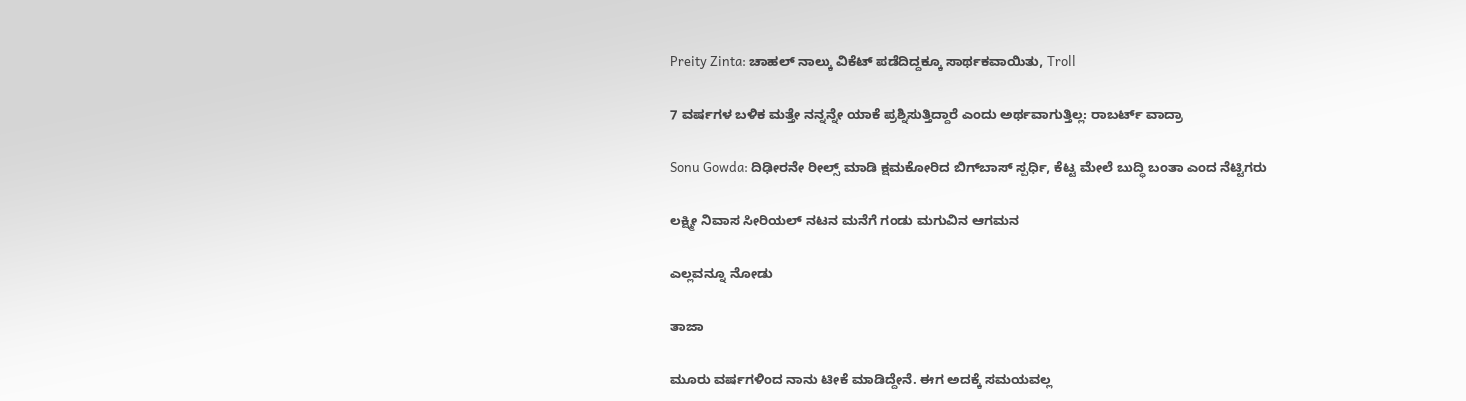Preity Zinta: ಚಾಹಲ್ ನಾಲ್ಕು ವಿಕೆಟ್ ಪಡೆದಿದ್ದಕ್ಕೂ ಸಾರ್ಥಕವಾಯಿತು, Troll

7 ವರ್ಷಗಳ ಬಳಿಕ ಮತ್ತೇ ನನ್ನನ್ನೇ ಯಾಕೆ ಪ್ರಶ್ನಿಸುತ್ತಿದ್ದಾರೆ ಎಂದು ಅರ್ಥವಾಗುತ್ತಿಲ್ಲ: ರಾಬರ್ಟ್‌ ವಾದ್ರಾ

Sonu Gowda: ದಿಢೀರನೇ ರೀಲ್ಸ್ ಮಾಡಿ ಕ್ಷಮಕೋರಿದ ಬಿಗ್‌ಬಾಸ್‌ ಸ್ಪರ್ಧಿ, ಕೆಟ್ಟ ಮೇಲೆ ಬುದ್ಧಿ ಬಂತಾ ಎಂದ ನೆಟ್ಟಿಗರು

ಲಕ್ಷ್ಮೀ ನಿವಾಸ ಸೀರಿಯಲ್ ನಟನ ಮನೆಗೆ ಗಂಡು ಮಗುವಿನ ಆಗಮನ

ಎಲ್ಲವನ್ನೂ ನೋಡು

ತಾಜಾ

ಮೂರು ವರ್ಷಗಳಿಂದ ನಾನು ಟೀಕೆ ಮಾಡಿದ್ದೇನೆ. ಈಗ ಅದಕ್ಕೆ ಸಮಯವಲ್ಲ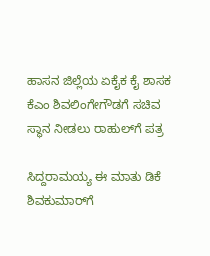ಹಾಸನ ಜಿಲ್ಲೆಯ ಏಕೈಕ ಕೈ ಶಾಸಕ ಕೆಎಂ ಶಿವಲಿಂಗೇಗೌಡಗೆ ಸಚಿವ ಸ್ಥಾನ ನೀಡಲು ರಾಹುಲ್‌ಗೆ ಪತ್ರ

ಸಿದ್ದರಾಮಯ್ಯ ಈ ಮಾತು ಡಿಕೆ ಶಿವಕುಮಾರ್‌ಗೆ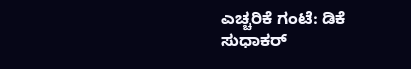ಎಚ್ಚರಿಕೆ ಗಂಟೆ: ಡಿಕೆ ಸುಧಾಕರ್‌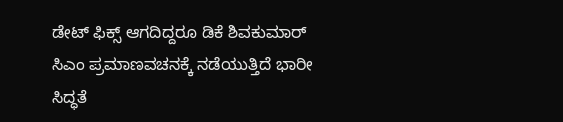ಡೇಟ್ ಫಿಕ್ಸ್ ಆಗದಿದ್ದರೂ ಡಿಕೆ ಶಿವಕುಮಾರ್ ಸಿಎಂ ಪ್ರಮಾಣವಚನಕ್ಕೆ ನಡೆಯುತ್ತಿದೆ ಭಾರೀ ಸಿದ್ಧತೆ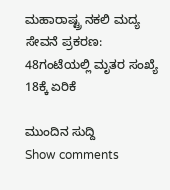ಮಹಾರಾಷ್ಟ್ರ ನಕಲಿ ಮದ್ಯ ಸೇವನೆ ಪ್ರಕರಣ: 48ಗಂಟೆಯಲ್ಲಿ ಮೃತರ ಸಂಖ್ಯೆ 18ಕ್ಕೆ ಏರಿಕೆ

ಮುಂದಿನ ಸುದ್ದಿ
Show comments